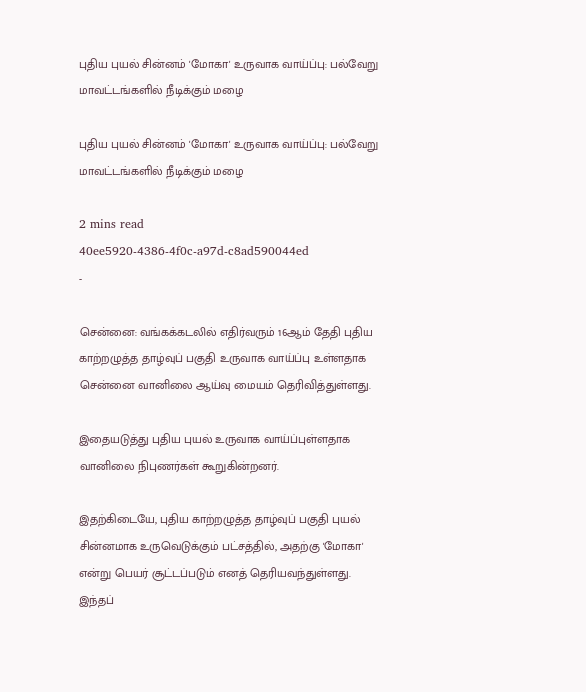புதிய புயல் சின்னம் 'மோகா' உருவாக வாய்ப்பு: பல்வேறு மாவட்டங்களில் நீடிக்கும் மழை

புதிய புயல் சின்னம் 'மோகா' உருவாக வாய்ப்பு: பல்வேறு மாவட்டங்களில் நீடிக்கும் மழை

2 mins read
40ee5920-4386-4f0c-a97d-c8ad590044ed
-

சென்னை: வங்கக்கடலில் எதிர்வரும் 16ஆம் தேதி புதிய காற்றழுத்த தாழ்வுப் பகுதி உருவாக வாய்ப்பு உள்ளதாக சென்னை வானிலை ஆய்வு மையம் தெரிவித்துள்ளது.

இதையடுத்து புதிய புயல் உருவாக வாய்ப்புள்ளதாக வானிலை நிபுணர்கள் கூறுகின்றனர்.

இதற்கிடையே, புதிய காற்றழுத்த தாழ்வுப் பகுதி புயல் சின்னமாக உருவெடுக்கும் பட்சத்தில், அதற்கு 'மோகா' என்று பெயர் சூட்டப்படும் எனத் தெரியவந்துள்ளது. இந்தப்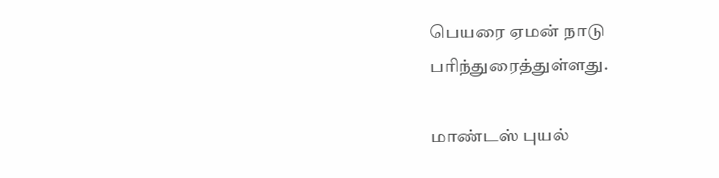பெயரை ஏமன் நாடு பரிந்துரைத்துள்ளது.

மாண்டஸ் புயல்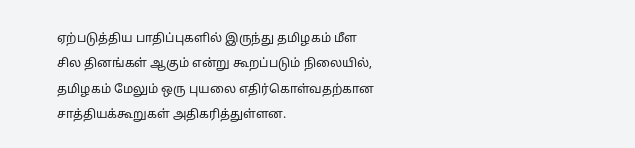ஏற்படுத்திய பாதிப்புகளில் இருந்து தமிழகம் மீள சில தினங்கள் ஆகும் என்று கூறப்படும் நிலையில், தமிழகம் மேலும் ஒரு புயலை எதிர்கொள்வதற்கான சாத்தியக்கூறுகள் அதிகரித்துள்ளன.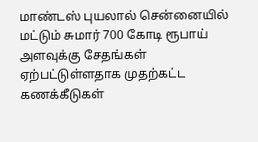மாண்டஸ் புயலால் சென்னையில் மட்டும் சுமார் 700 கோடி ரூபாய் அளவுக்கு சேதங்கள் ஏற்பட்டுள்ளதாக முதற்கட்ட கணக்கீடுகள்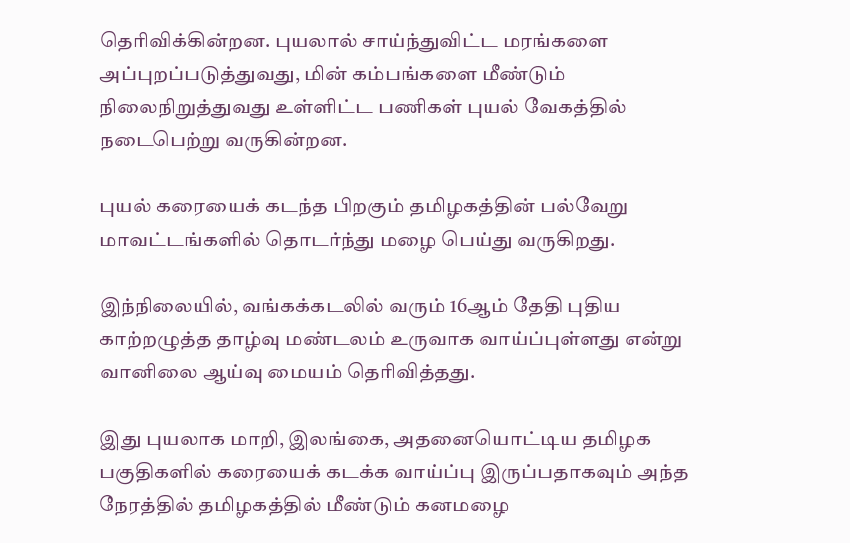தெரிவிக்கின்றன. புயலால் சாய்ந்துவிட்ட மரங்களை அப்புறப்படுத்துவது, மின் கம்பங்களை மீண்டும் நிலைநிறுத்துவது உள்ளிட்ட பணிகள் புயல் வேகத்தில் நடைபெற்று வருகின்றன.

புயல் கரையைக் கடந்த பிறகும் தமிழகத்தின் பல்வேறு மாவட்டங்களில் தொடர்ந்து மழை பெய்து வருகிறது.

இந்நிலையில், வங்கக்கடலில் வரும் 16ஆம் தேதி புதிய காற்றழுத்த தாழ்வு மண்டலம் உருவாக வாய்ப்புள்ளது என்று வானிலை ஆய்வு மையம் தெரிவித்தது.

இது புயலாக மாறி, இலங்கை, அதனையொட்டிய தமிழக பகுதிகளில் கரையைக் கடக்க வாய்ப்பு இருப்பதாகவும் அந்த நேரத்தில் தமிழகத்தில் மீண்டும் கனமழை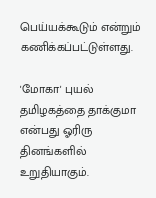பெய்யக்கூடும் என்றும் கணிக்கப்பட்டுள்ளது.

'மோகா' புயல் தமிழகத்தை தாக்குமா என்பது ஓரிரு தினங்களில் உறுதியாகும்.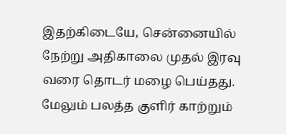இதற்கிடையே, சென்னையில் நேற்று அதிகாலை முதல் இரவு வரை தொடர் மழை பெய்தது. மேலும் பலத்த குளிர் காற்றும்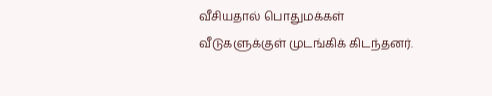வீசியதால் பொதுமக்கள் வீடுகளுக்குள் முடங்கிக் கிடந்தனர்.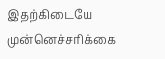இதற்கிடையே முன்னெச்சரிக்கை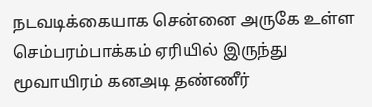நடவடிக்கையாக சென்னை அருகே உள்ள செம்பரம்பாக்கம் ஏரியில் இருந்து மூவாயிரம் கனஅடி தண்ணீர்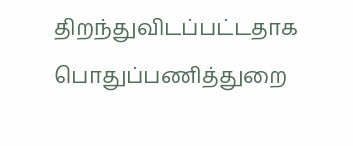திறந்துவிடப்பட்டதாக பொதுப்பணித்துறை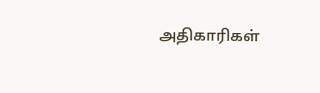அதிகாரிகள்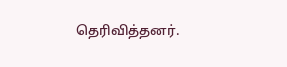தெரிவித்தனர்.